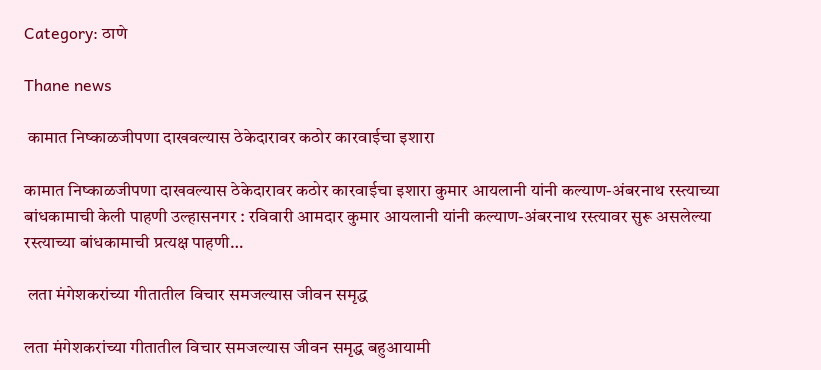Category: ठाणे

Thane news

 कामात निष्काळजीपणा दाखवल्यास ठेकेदारावर कठोर कारवाईचा इशारा

कामात निष्काळजीपणा दाखवल्यास ठेकेदारावर कठोर कारवाईचा इशारा कुमार आयलानी यांनी कल्याण-अंबरनाथ रस्त्याच्या बांधकामाची केली पाहणी उल्हासनगर : रविवारी आमदार कुमार आयलानी यांनी कल्याण-अंबरनाथ रस्त्यावर सुरू असलेल्या रस्त्याच्या बांधकामाची प्रत्यक्ष पाहणी…

 लता मंगेशकरांच्या गीतातील विचार समजल्यास जीवन समृद्ध

लता मंगेशकरांच्या गीतातील विचार समजल्यास जीवन समृद्ध बहुआयामी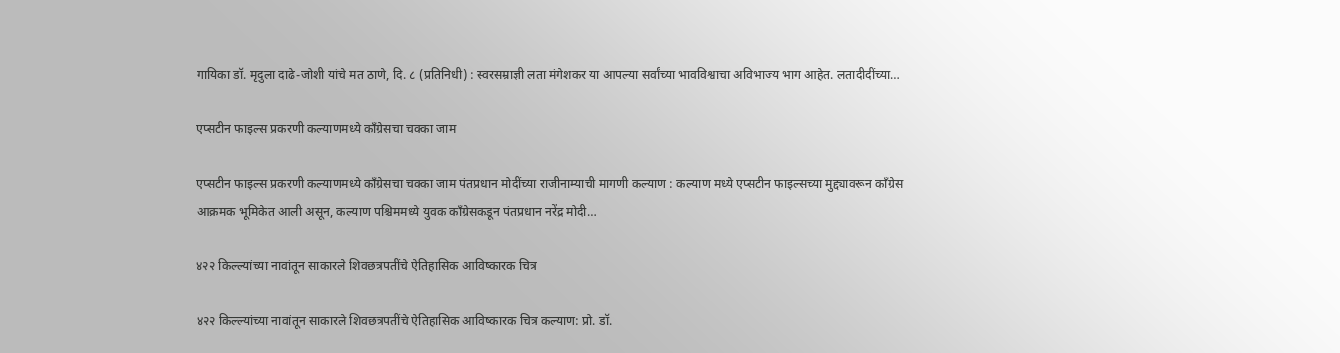गायिका डॉ. मृदुला दाढे-जोशी यांचे मत ठाणे, दि. ८ (प्रतिनिधी) : स्वरसम्राज्ञी लता मंगेशकर या आपल्या सर्वांच्या भावविश्वाचा अविभाज्य भाग आहेत. लतादीदींच्या…

एप्सटीन फाइल्स प्रकरणी कल्याणमध्ये काँग्रेसचा चक्का जाम

एप्सटीन फाइल्स प्रकरणी कल्याणमध्ये काँग्रेसचा चक्का जाम पंतप्रधान मोदींच्या राजीनाम्याची मागणी कल्याण : कल्याण मध्ये एप्सटीन फाइल्सच्या मुद्द्यावरून काँग्रेस आक्रमक भूमिकेत आली असून, कल्याण पश्चिममध्ये युवक काँग्रेसकडून पंतप्रधान नरेंद्र मोदी…

४२२ किल्ल्यांच्या नावांतून साकारले शिवछत्रपतींचे ऐतिहासिक आविष्कारक चित्र

४२२ किल्ल्यांच्या नावांतून साकारले शिवछत्रपतींचे ऐतिहासिक आविष्कारक चित्र कल्याण: प्रो. डॉ.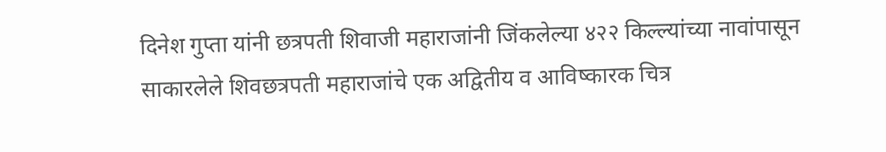दिनेश गुप्ता यांनी छत्रपती शिवाजी महाराजांनी जिंकलेल्या ४२२ किल्ल्यांच्या नावांपासून साकारलेले शिवछत्रपती महाराजांचे एक अद्वितीय व आविष्कारक चित्र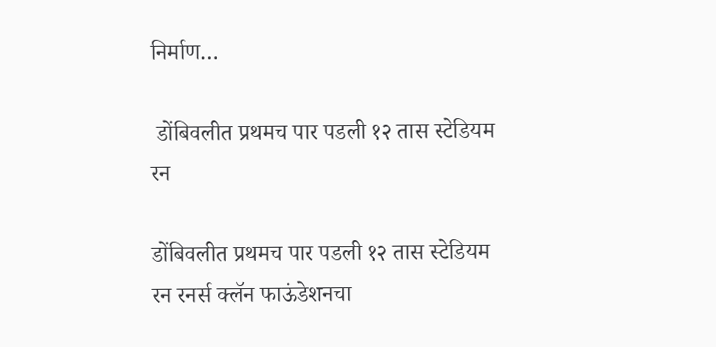निर्माण…

 डोंबिवलीत प्रथमच पार पडली १२ तास स्टेडियम रन

डोंबिवलीत प्रथमच पार पडली १२ तास स्टेडियम रन रनर्स क्लॅन फाऊंडेशनचा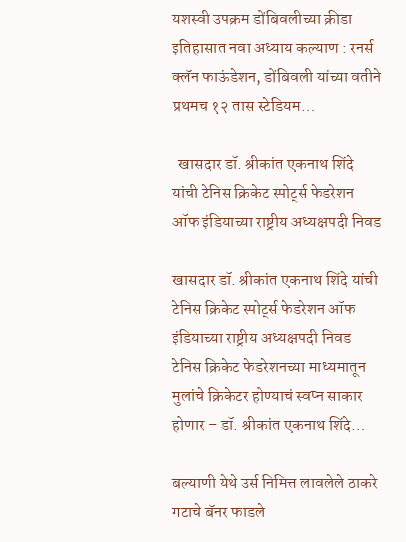यशस्वी उपक्रम डोंबिवलीच्या क्रीडा इतिहासात नवा अध्याय कल्याण : रनर्स क्लॅन फाऊंडेशन, डोंबिवली यांच्या वतीने प्रथमच १२ तास स्टेडियम…

  खासदार डॉ. श्रीकांत एकनाथ शिंदे यांची टेनिस क्रिकेट स्पोर्ट्स फेडरेशन ऑफ इंडियाच्या राष्ट्रीय अध्यक्षपदी निवड

खासदार डॉ. श्रीकांत एकनाथ शिंदे यांची टेनिस क्रिकेट स्पोर्ट्स फेडरेशन ऑफ इंडियाच्या राष्ट्रीय अध्यक्षपदी निवड टेनिस क्रिकेट फेडरेशनच्या माध्यमातून मुलांचे क्रिकेटर होण्याचं स्वप्न साकार होणार – डॉ. श्रीकांत एकनाथ शिंदे…

बल्याणी येथे उर्स निमित्त लावलेले ठाकरे गटाचे बॅनर फाडले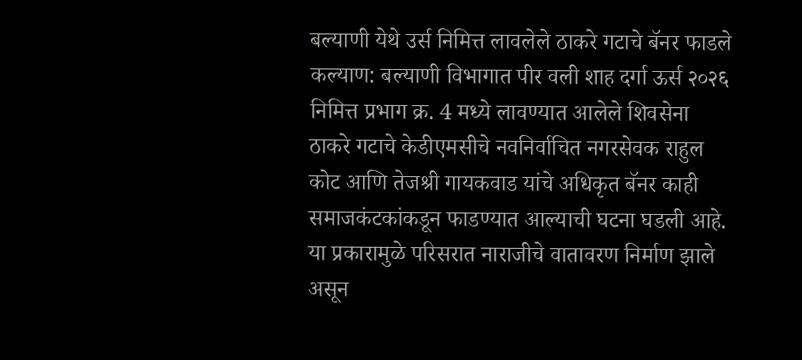बल्याणी येथे उर्स निमित्त लावलेले ठाकरे गटाचे बॅनर फाडले कल्याण: बल्याणी विभागात पीर वली शाह दर्गा ऊर्स २०२६ निमित्त प्रभाग क्र. 4 मध्ये लावण्यात आलेले शिवसेना ठाकरे गटाचे केडीएमसीचे नवनिर्वाचित नगरसेवक राहुल कोट आणि तेजश्री गायकवाड यांचे अधिकृत बॅनर काही समाजकंटकांकडून फाडण्यात आल्याची घटना घडली आहे. या प्रकारामुळे परिसरात नाराजीचे वातावरण निर्माण झाले असून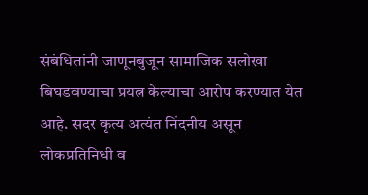संबंधितांनी जाणूनबुजून सामाजिक सलोखा बिघडवण्याचा प्रयत्न केल्याचा आरोप करण्यात येत आहे. सदर कृत्य अत्यंत निंदनीय असून लोकप्रतिनिधी व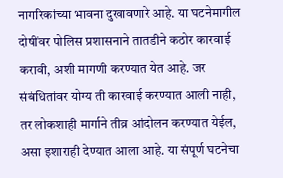नागरिकांच्या भावना दुखावणारे आहे. या घटनेमागील दोषींवर पोलिस प्रशासनाने तातडीने कठोर कारवाई करावी, अशी मागणी करण्यात येत आहे. जर संबंधितांवर योग्य ती कारवाई करण्यात आली नाही, तर लोकशाही मार्गाने तीव्र आंदोलन करण्यात येईल, असा इशाराही देण्यात आला आहे. या संपूर्ण घटनेचा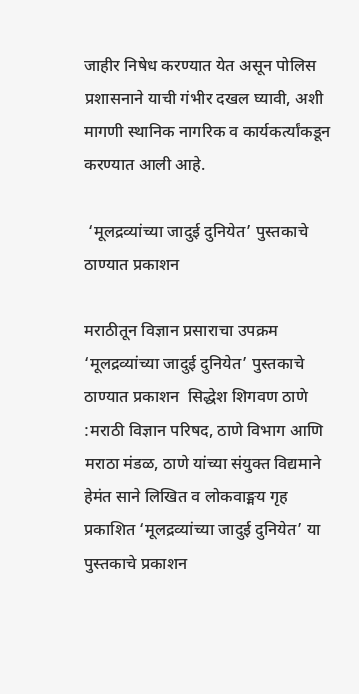जाहीर निषेध करण्यात येत असून पोलिस प्रशासनाने याची गंभीर दखल घ्यावी, अशी मागणी स्थानिक नागरिक व कार्यकर्त्यांकडून करण्यात आली आहे.

 ‘मूलद्रव्यांच्या जादुई दुनियेत’ पुस्तकाचे ठाण्यात प्रकाशन

मराठीतून विज्ञान प्रसाराचा उपक्रम ‘मूलद्रव्यांच्या जादुई दुनियेत’ पुस्तकाचे ठाण्यात प्रकाशन  सिद्धेश शिगवण ठाणे :मराठी विज्ञान परिषद, ठाणे विभाग आणि मराठा मंडळ, ठाणे यांच्या संयुक्त विद्यमाने हेमंत साने लिखित व लोकवाङ्मय गृह प्रकाशित ‘मूलद्रव्यांच्या जादुई दुनियेत’ या पुस्तकाचे प्रकाशन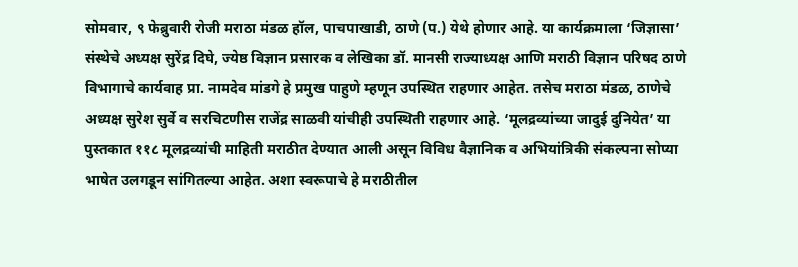सोमवार, ९ फेब्रुवारी रोजी मराठा मंडळ हॉल, पाचपाखाडी, ठाणे (प.) येथे होणार आहे. या कार्यक्रमाला ‘जिज्ञासा’ संस्थेचे अध्यक्ष सुरेंद्र दिघे, ज्येष्ठ विज्ञान प्रसारक व लेखिका डॉ. मानसी राज्याध्यक्ष आणि मराठी विज्ञान परिषद ठाणे विभागाचे कार्यवाह प्रा. नामदेव मांडगे हे प्रमुख पाहुणे म्हणून उपस्थित राहणार आहेत. तसेच मराठा मंडळ, ठाणेचे अध्यक्ष सुरेश सुर्वे व सरचिटणीस राजेंद्र साळवी यांचीही उपस्थिती राहणार आहे. ‘मूलद्रव्यांच्या जादुई दुनियेत’ या पुस्तकात ११८ मूलद्रव्यांची माहिती मराठीत देण्यात आली असून विविध वैज्ञानिक व अभियांत्रिकी संकल्पना सोप्या भाषेत उलगडून सांगितल्या आहेत. अशा स्वरूपाचे हे मराठीतील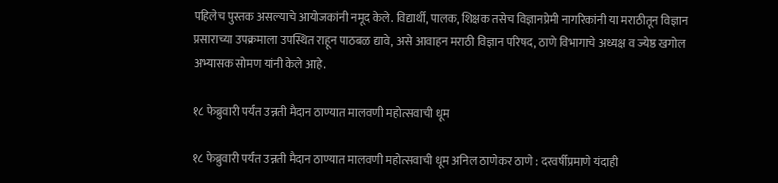पहिलेच पुस्तक असल्याचे आयोजकांनी नमूद केले. विद्यार्थी, पालक, शिक्षक तसेच विज्ञानप्रेमी नागरिकांनी या मराठीतून विज्ञान प्रसाराच्या उपक्रमाला उपस्थित राहून पाठबळ द्यावे, असे आवाहन मराठी विज्ञान परिषद, ठाणे विभागाचे अध्यक्ष व ज्येष्ठ खगोल अभ्यासक सोमण यांनी केले आहे.

१८ फेब्रुवारी पर्यंत उन्नती मैदान ठाण्यात मालवणी महोत्सवाची धूम

१८ फेब्रुवारी पर्यंत उन्नती मैदान ठाण्यात मालवणी महोत्सवाची धूम अनिल ठाणेकर ठाणे : दरवर्षीप्रमाणे यंदाही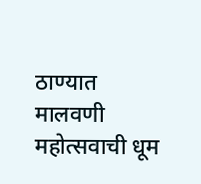ठाण्यात मालवणी महोत्सवाची धूम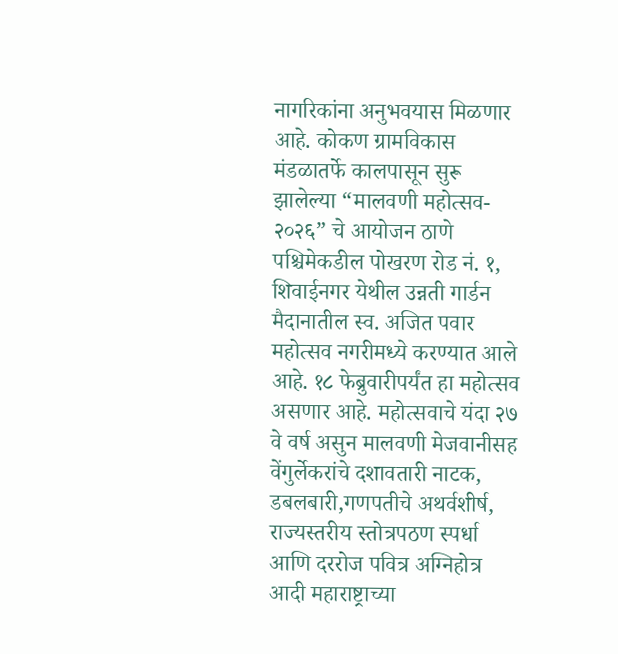नागरिकांना अनुभवयास मिळणार आहे. कोकण ग्रामविकास मंडळातर्फे कालपासून सुरू झालेल्या “मालवणी महोत्सव- २०२६” चे आयोजन ठाणे पश्चिमेकडील पोखरण रोड नं. १, शिवाईनगर येथील उन्नती गार्डन मैदानातील स्व. अजित पवार महोत्सव नगरीमध्ये करण्यात आले आहे. १८ फेब्रुवारीपर्यंत हा महोत्सव असणार आहे. महोत्सवाचे यंदा २७ वे वर्ष असुन मालवणी मेजवानीसह वेंगुर्लेकरांचे दशावतारी नाटक, डबलबारी,गणपतीचे अथर्वशीर्ष, राज्यस्तरीय स्तोत्रपठण स्पर्धा आणि दररोज पवित्र अग्निहोत्र आदी महाराष्ट्राच्या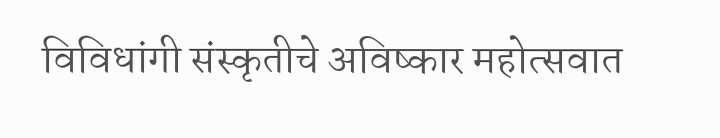विविधांगी संस्कृतीचे अविष्कार महोत्सवात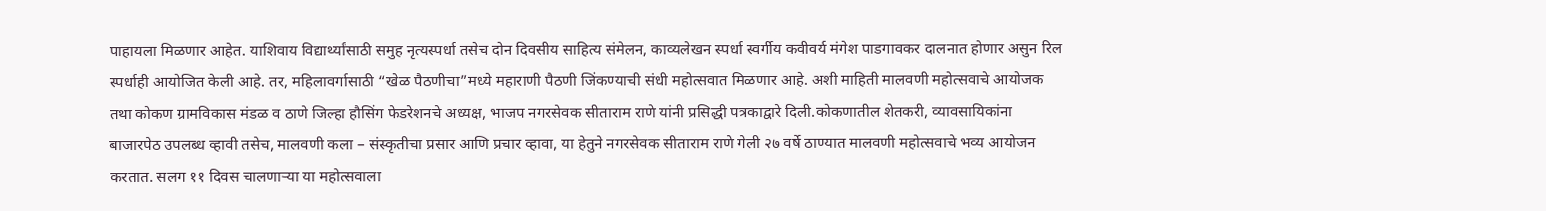पाहायला मिळणार आहेत. याशिवाय विद्यार्थ्यांसाठी समुह नृत्यस्पर्धा तसेच दोन दिवसीय साहित्य संमेलन, काव्यलेखन स्पर्धा स्वर्गीय कवीवर्य मंगेश पाडगावकर दालनात होणार असुन रिल स्पर्धाही आयोजित केली आहे. तर, महिलावर्गासाठी “खेळ पैठणीचा”मध्ये महाराणी पैठणी जिंकण्याची संधी महोत्सवात मिळणार आहे. अशी माहिती मालवणी महोत्सवाचे आयोजक तथा कोकण ग्रामविकास मंडळ व ठाणे जिल्हा हौसिंग फेडरेशनचे अध्यक्ष, भाजप नगरसेवक सीताराम राणे यांनी प्रसिद्धी पत्रकाद्वारे दिली.कोकणातील शेतकरी, व्यावसायिकांना बाजारपेठ उपलब्ध व्हावी तसेच, मालवणी कला – संस्कृतीचा प्रसार आणि प्रचार व्हावा, या हेतुने नगरसेवक सीताराम राणे गेली २७ वर्षे ठाण्यात मालवणी महोत्सवाचे भव्य आयोजन करतात. सलग ११ दिवस चालणाऱ्या या महोत्सवाला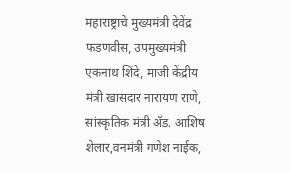महाराष्ट्राचे मुख्यमंत्री देवेंद्र फडणवीस, उपमुख्यमंत्री एकनाथ शिंदे, माजी केंद्रीय मंत्री खासदार नारायण राणे, सांस्कृतिक मंत्री ॲड. आशिष शेलार,वनमंत्री गणेश नाईक,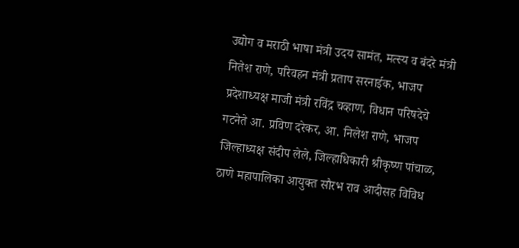उद्योग व मराठी भाषा मंत्री उदय सामंत, मत्स्य व बंदरे मंत्री नितेश राणे, परिवहन मंत्री प्रताप सरनाईक, भाजप प्रदेशाध्यक्ष माजी मंत्री रविंद्र चव्हाण, विधान परिषदेचे गटनेते आ. प्रविण दरेकर, आ. निलेश राणे, भाजप जिल्हाध्यक्ष संदीप लेले, जिल्हाधिकारी श्रीकृष्ण पांचाळ, ठाणे महापालिका आयुक्त सौरभ राव आदीसह विविध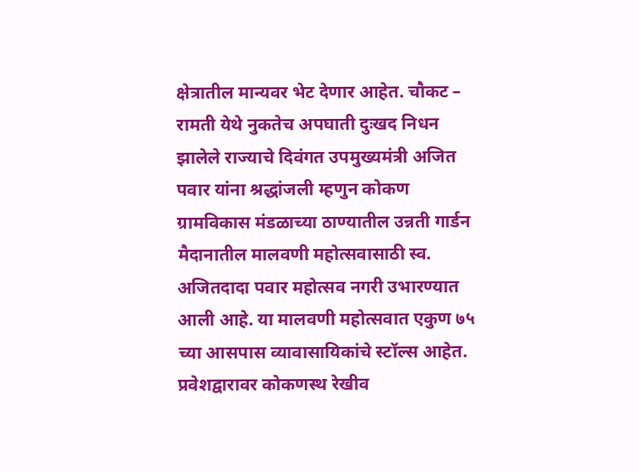क्षेत्रातील मान्यवर भेट देणार आहेत. चौकट – रामती येथे नुकतेच अपघाती दुःखद निधन झालेले राज्याचे दिवंगत उपमुख्यमंत्री अजित पवार यांना श्रद्धांजली म्हणुन कोकण ग्रामविकास मंडळाच्या ठाण्यातील उन्नती गार्डन मैदानातील मालवणी महोत्सवासाठी स्व. अजितदादा पवार महोत्सव नगरी उभारण्यात आली आहे. या मालवणी महोत्सवात एकुण ७५ च्या आसपास व्यावासायिकांचे स्टॉल्स आहेत. प्रवेशद्वारावर कोकणस्थ रेखीव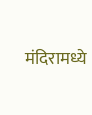मंदिरामध्ये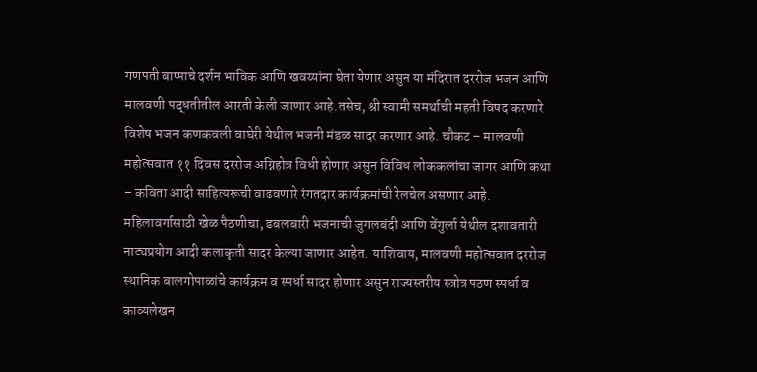गणपती बाप्पाचे दर्शन भाविक आणि खवय्यांना घेता येणार असुन या मंदिरात दररोज भजन आणि मालवणी पद्धतीतील आरती केली जाणार आहे.तसेच, श्री स्वामी समर्थाची महती विषद करणारे विशेष भजन कणकवली वाघेरी येथील भजनी मंडळ सादर करणार आहे. चौकट – मालवणी महोत्सवात ११ दिवस दररोज अग्निहोत्र विधी होणार असुन विविध लोककलांचा जागर आणि कथा – कविता आदी साहित्यरूची वाढवणारे रंगतदार कार्यक्रमांची रेलचेल असणार आहे. महिलावर्गासाठी खेळ पैठणीचा, डबलबारी भजनाची जुगलबंदी आणि वेंगुर्ला येथील दशावतारी नाट्यप्रयोग आदी कलाकृती सादर केल्या जाणार आहेत. याशिवाय, मालवणी महोत्सवात दररोज स्थानिक बालगोपाळांचे कार्यक्रम व स्पर्धा सादर होणार असुन राज्यस्तरीय स्त्रोत्र पठण स्पर्धा व काव्यलेखन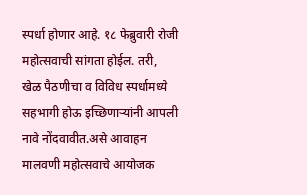स्पर्धा होणार आहे. १८ फेब्रुवारी रोजी महोत्सवाची सांगता होईल. तरी, खेळ पैठणीचा व विविध स्पर्धामध्ये सहभागी होऊ इच्छिणाऱ्यांनी आपली नावे नोंदवावीत.असे आवाहन मालवणी महोत्सवाचे आयोजक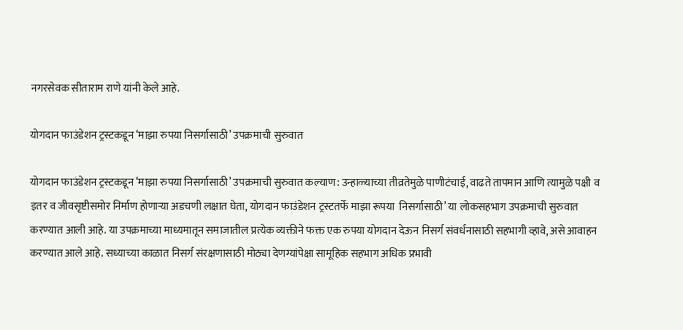नगरसेवक सीताराम राणे यांनी केले आहे.

योगदान फाउंडेशन ट्रस्टकडून ‘माझा रुपया निसर्गासाठी’ उपक्रमाची सुरुवात

योगदान फाउंडेशन ट्रस्टकडून ‘माझा रुपया निसर्गासाठी’ उपक्रमाची सुरुवात कल्याण: उन्हाळ्याच्या तीव्रतेमुळे पाणीटंचाई, वाढते तापमान आणि त्यामुळे पक्षी व इतर व जीवसृष्टीसमोर निर्माण होणाऱ्या अडचणी लक्षात घेता, योगदान फाउंडेशन ट्रस्टतर्फे माझा रूपया  निसर्गासाठी’ या लोकसहभाग उपक्रमाची सुरुवात करण्यात आली आहे. या उपक्रमाच्या माध्यमातून समाजातील प्रत्येक व्यक्तीने फक्त एक रुपया योगदान देऊन निसर्ग संवर्धनासाठी सहभागी व्हावे, असे आवाहन करण्यात आले आहे. सध्याच्या काळात निसर्ग संरक्षणासाठी मोठ्या देणग्यांपेक्षा सामूहिक सहभाग अधिक प्रभावी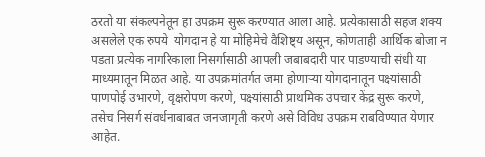ठरतो या संकल्पनेतून हा उपक्रम सुरू करण्यात आला आहे. प्रत्येकासाठी सहज शक्य असलेले एक रुपये  योगदान हे या मोहिमेचे वैशिष्ट्य असून, कोणताही आर्थिक बोजा न पडता प्रत्येक नागरिकाला निसर्गासाठी आपली जबाबदारी पार पाडण्याची संधी या माध्यमातून मिळत आहे. या उपक्रमांतर्गत जमा होणाऱ्या योगदानातून पक्ष्यांसाठी पाणपोई उभारणे, वृक्षरोपण करणे, पक्ष्यांसाठी प्राथमिक उपचार केंद्र सुरू करणे, तसेच निसर्ग संवर्धनाबाबत जनजागृती करणे असे विविध उपक्रम राबविण्यात येणार आहेत.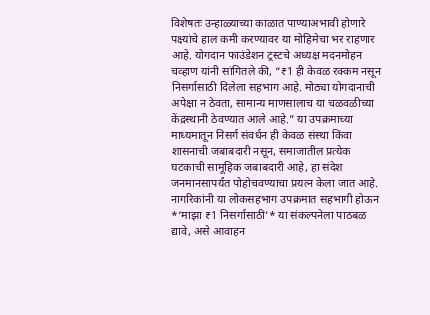विशेषतः उन्हाळ्याच्या काळात पाण्याअभावी होणारे पक्ष्यांचे हाल कमी करण्यावर या मोहिमेचा भर राहणार आहे. योगदान फाउंडेशन ट्रस्टचे अध्यक्ष मदनमोहन चव्हाण यांनी सांगितले की, “₹1 ही केवळ रक्कम नसून निसर्गासाठी दिलेला सहभाग आहे. मोठ्या योगदानाची अपेक्षा न ठेवता, सामान्य माणसालाच या चळवळीच्या केंद्रस्थानी ठेवण्यात आले आहे.” या उपक्रमाच्या माध्यमातून निसर्ग संवर्धन ही केवळ संस्था किंवा शासनाची जबाबदारी नसून, समाजातील प्रत्येक घटकाची सामूहिक जबाबदारी आहे, हा संदेश जनमानसापर्यंत पोहोचवण्याचा प्रयत्न केला जात आहे. नागरिकांनी या लोकसहभाग उपक्रमात सहभागी होऊन *‘माझा ₹1 निसर्गासाठी’* या संकल्पनेला पाठबळ द्यावे, असे आवाहन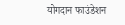योगदान फाउंडेशन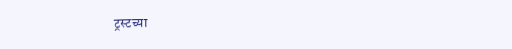ट्रस्टच्या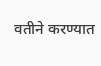वतीने करण्यात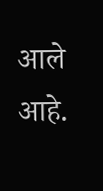आले आहे.